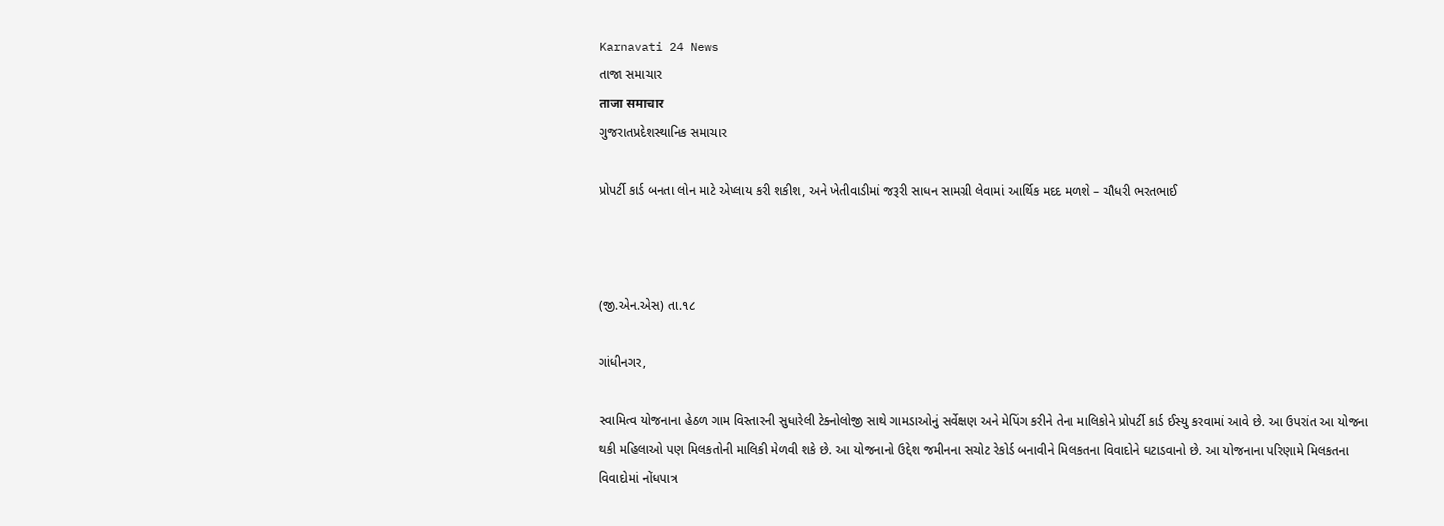Karnavati 24 News
તાજા સમાચાર
ताजा समाचार
ગુજરાતપ્રદેશસ્થાનિક સમાચાર

પ્રોપર્ટી કાર્ડ બનતા લોન માટે એપ્લાય કરી શકીશ, અને ખેતીવાડીમાં જરૂરી સાધન સામગ્રી લેવામાં આર્થિક મદદ મળશે – ચૌધરી ભરતભાઈ



(જી.એન.એસ) તા.૧૮

ગાંધીનગર,

સ્વામિત્વ યોજનાના હેઠળ ગામ વિસ્તારની સુધારેલી ટેક્નોલોજી સાથે ગામડાઓનું સર્વેક્ષણ અને મેપિંગ કરીને તેના માલિકોને પ્રોપર્ટી કાર્ડ ઈસ્યુ કરવામાં આવે છે. આ ઉપરાંત આ યોજના થકી મહિલાઓ પણ મિલકતોની માલિકી મેળવી શકે છે. આ યોજનાનો ઉદ્દેશ જમીનના સચોટ રેકોર્ડ બનાવીને મિલકતના વિવાદોને ઘટાડવાનો છે. આ યોજનાના પરિણામે મિલકતના વિવાદોમાં નોંધપાત્ર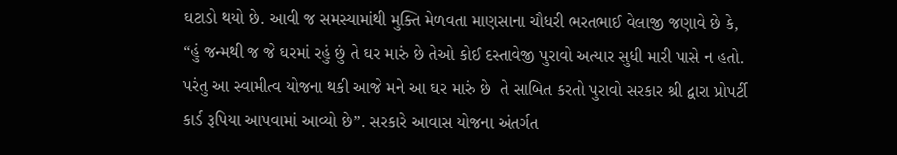ઘટાડો થયો છે. આવી જ સમસ્યામાંથી મુક્તિ મેળવતા માણસાના ચૌધરી ભરતભાઈ વેલાજી જણાવે છે કે, “હું જન્મથી જ જે ઘરમાં રહું છું તે ઘર મારું છે તેઓ કોઈ દસ્તાવેજી પુરાવો અત્યાર સુધી મારી પાસે ન હતો. પરંતુ આ સ્વામીત્વ યોજના થકી આજે મને આ ઘર મારું છે  તે સાબિત કરતો પુરાવો સરકાર શ્રી દ્વારા પ્રોપર્ટી કાર્ડ રૂપિયા આપવામાં આવ્યો છે”. સરકારે આવાસ યોજના અંતર્ગત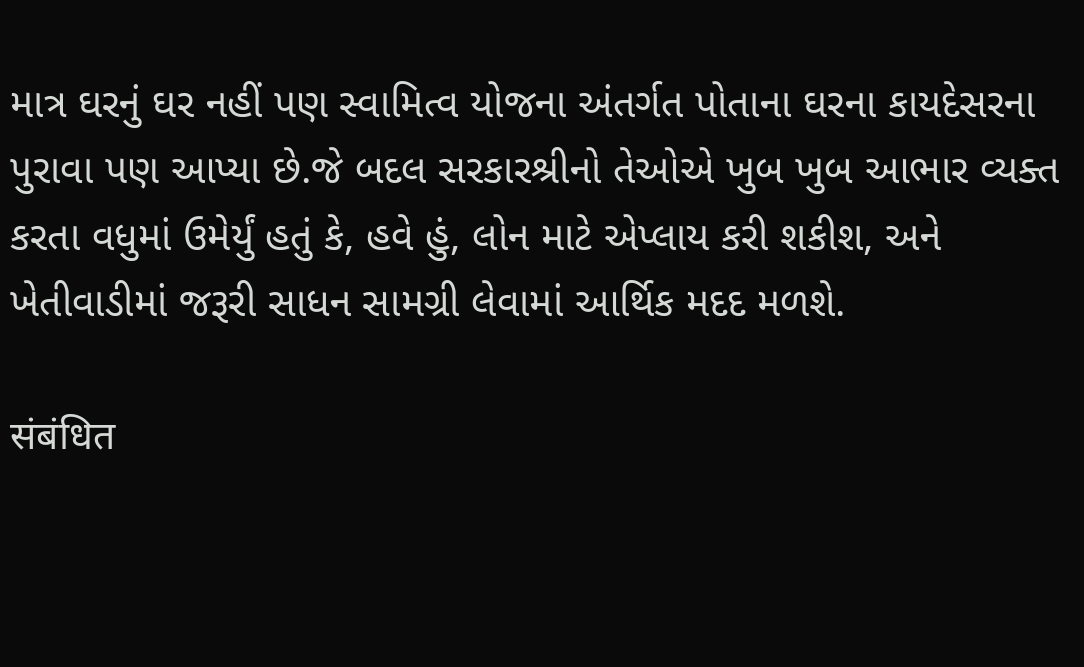માત્ર ઘરનું ઘર નહીં પણ સ્વામિત્વ યોજના અંતર્ગત પોતાના ઘરના કાયદેસરના પુરાવા પણ આપ્યા છે.જે બદલ સરકારશ્રીનો તેઓએ ખુબ ખુબ આભાર વ્યક્ત કરતા વધુમાં ઉમેર્યું હતું કે, હવે હું, લોન માટે એપ્લાય કરી શકીશ, અને ખેતીવાડીમાં જરૂરી સાધન સામગ્રી લેવામાં આર્થિક મદદ મળશે.

संबंधित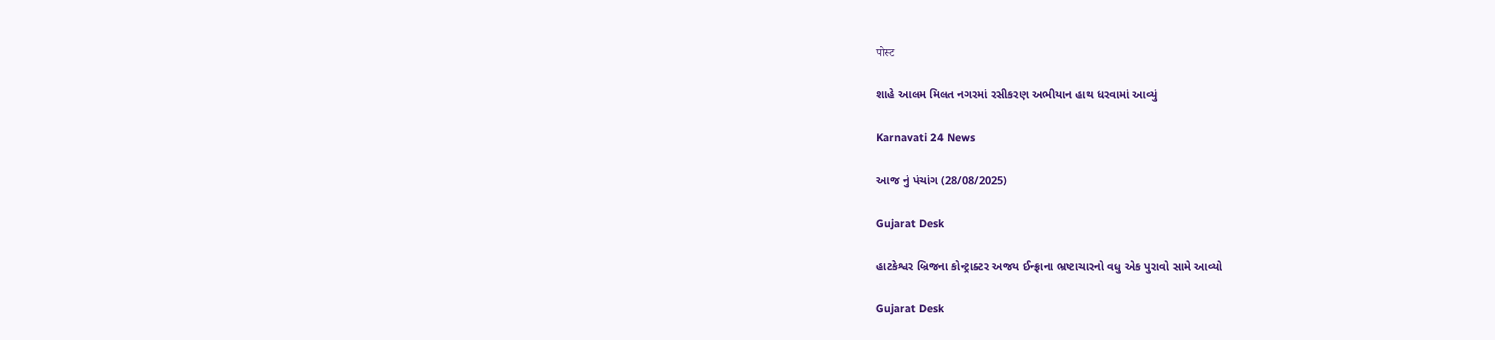पोस्ट

શાહે આલમ મિલત નગરમાં રસીકરણ અભીયાન હાથ ધરવામાં આવ્યું

Karnavati 24 News

આજ નું પંચાંગ (28/08/2025)

Gujarat Desk

હાટકેશ્વર બ્રિજના કોન્ટ્રાક્ટર અજય ઈન્ફ્રાના ભ્રષ્ટાચારનો વધુ એક પુરાવો સામે આવ્યો

Gujarat Desk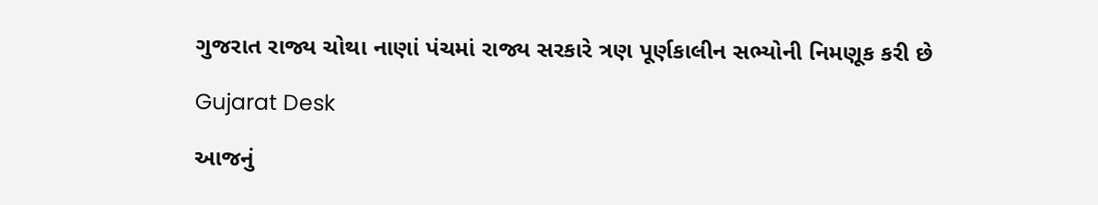ગુજરાત રાજ્ય ચોથા નાણાં પંચમાં રાજ્ય સરકારે ત્રણ પૂર્ણકાલીન સભ્યોની નિમણૂક કરી છે

Gujarat Desk

આજનું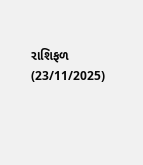રાશિફળ (23/11/2025)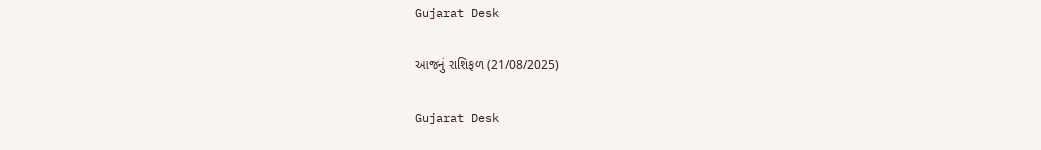Gujarat Desk

આજનું રાશિફળ (21/08/2025)

Gujarat Desk